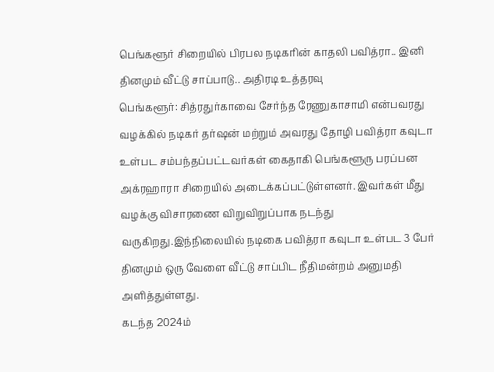பெங்களூர் சிறையில் பிரபல நடிகரின் காதலி பவித்ரா.. இனி தினமும் வீட்டு சாப்பாடு.. அதிரடி உத்தரவு
பெங்களூர்: சித்ரதுர்காவை சேர்ந்த ரேணுகாசாமி என்பவரது வழக்கில் நடிகர் தர்ஷன் மற்றும் அவரது தோழி பவித்ரா கவுடா உள்பட சம்பந்தப்பட்டவர்கள் கைதாகி பெங்களூரு பரப்பன அக்ரஹாரா சிறையில் அடைக்கப்பட்டுள்ளனர். இவர்கள் மீது வழக்கு விசாரணை விறுவிறுப்பாக நடந்து வருகிறது.இந்நிலையில் நடிகை பவித்ரா கவுடா உள்பட 3 பேர் தினமும் ஒரு வேளை வீட்டு சாப்பிட நீதிமன்றம் அனுமதி அளித்துள்ளது.
கடந்த 2024ம்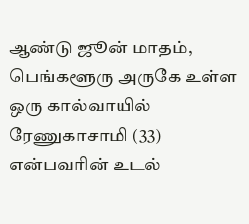ஆண்டு ஜூன் மாதம், பெங்களூரு அருகே உள்ள ஒரு கால்வாயில் ரேணுகாசாமி (33) என்பவரின் உடல்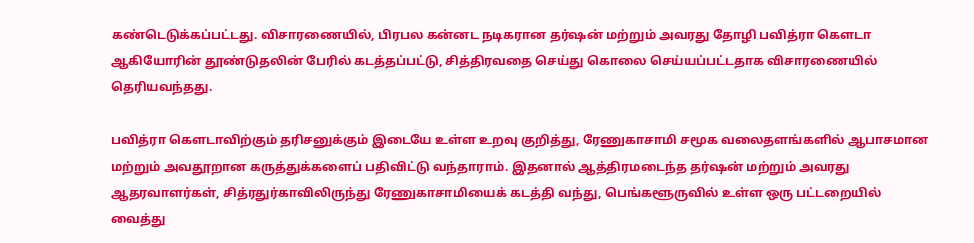கண்டெடுக்கப்பட்டது. விசாரணையில், பிரபல கன்னட நடிகரான தர்ஷன் மற்றும் அவரது தோழி பவித்ரா கௌடா ஆகியோரின் தூண்டுதலின் பேரில் கடத்தப்பட்டு, சித்திரவதை செய்து கொலை செய்யப்பட்டதாக விசாரணையில் தெரியவந்தது.

பவித்ரா கௌடாவிற்கும் தரிசனுக்கும் இடையே உள்ள உறவு குறித்து, ரேணுகாசாமி சமூக வலைதளங்களில் ஆபாசமான மற்றும் அவதூறான கருத்துக்களைப் பதிவிட்டு வந்தாராம். இதனால் ஆத்திரமடைந்த தர்ஷன் மற்றும் அவரது ஆதரவாளர்கள், சித்ரதுர்காவிலிருந்து ரேணுகாசாமியைக் கடத்தி வந்து, பெங்களூருவில் உள்ள ஒரு பட்டறையில் வைத்து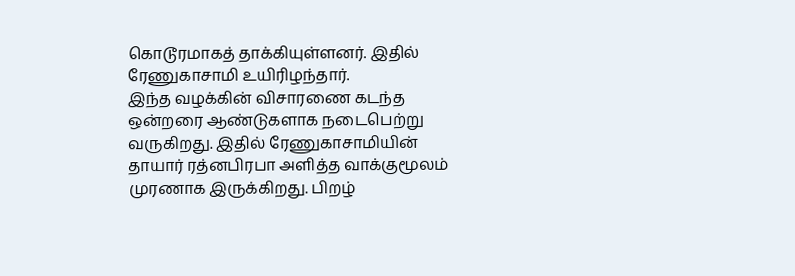கொடூரமாகத் தாக்கியுள்ளனர். இதில் ரேணுகாசாமி உயிரிழந்தார்.
இந்த வழக்கின் விசாரணை கடந்த ஒன்றரை ஆண்டுகளாக நடைபெற்று வருகிறது. இதில் ரேணுகாசாமியின் தாயார் ரத்னபிரபா அளித்த வாக்குமூலம் முரணாக இருக்கிறது. பிறழ்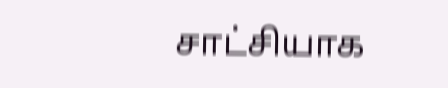சாட்சியாக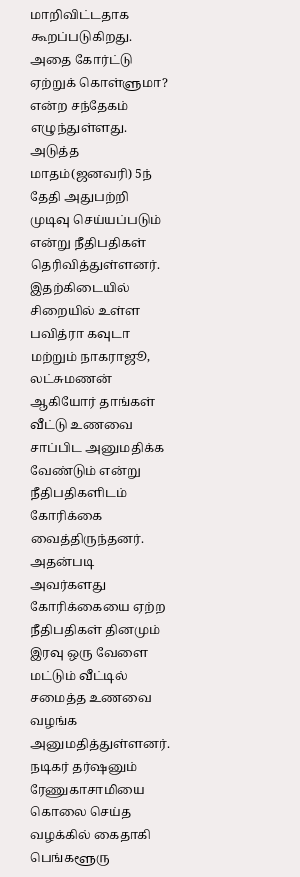மாறிவிட்டதாக கூறப்படுகிறது. அதை கோர்ட்டு ஏற்றுக் கொள்ளுமா? என்ற சந்தேகம் எழுந்துள்ளது. அடுத்த மாதம்(ஜனவரி) 5ந் தேதி அதுபற்றி முடிவு செய்யப்படும் என்று நீதிபதிகள் தெரிவித்துள்ளனர்.
இதற்கிடையில் சிறையில் உள்ள பவித்ரா கவுடா மற்றும் நாகராஜூ, லட்சுமணன் ஆகியோர் தாங்கள் வீட்டு உணவை சாப்பிட அனுமதிக்க வேண்டும் என்று நீதிபதிகளிடம் கோரிக்கை வைத்திருந்தனர். அதன்படி அவர்களது கோரிக்கையை ஏற்ற நீதிபதிகள் தினமும் இரவு ஒரு வேளை மட்டும் வீட்டில் சமைத்த உணவை வழங்க அனுமதித்துள்ளனர்.
நடிகர் தர்ஷனும் ரேணுகாசாமியை கொலை செய்த வழக்கில் கைதாகி பெங்களூரு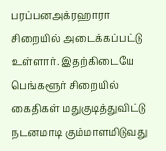பரப்பனஅக்ரஹாரா சிறையில் அடைக்கப்பட்டு உள்ளார். இதற்கிடையே பெங்களூர் சிறையில் கைதிகள் மதுகுடித்துவிட்டு நடனமாடி கும்மாளமிடுவது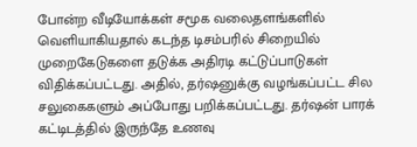போன்ற வீடியோக்கள் சமூக வலைதளங்களில் வெளியாகியதால் கடந்த டிசம்பரில் சிறையில் முறைகேடுகளை தடுக்க அதிரடி கட்டுப்பாடுகள் விதிக்கப்பட்டது. அதில், தர்ஷனுக்கு வழங்கப்பட்ட சில சலுகைகளும் அப்போது பறிக்கப்பட்டது. தர்ஷன் பாரக் கட்டிடத்தில் இருந்தே உணவு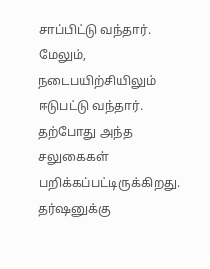சாப்பிட்டு வந்தார். மேலும், நடைபயிற்சியிலும் ஈடுபட்டு வந்தார். தற்போது அந்த சலுகைகள் பறிக்கப்பட்டிருக்கிறது. தர்ஷனுக்கு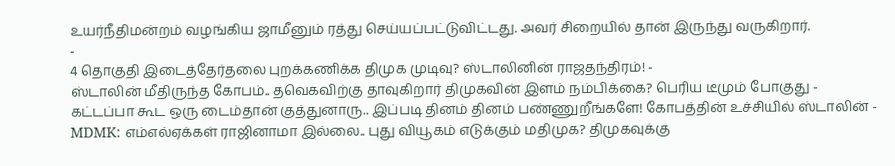உயர்நீதிமன்றம் வழங்கிய ஜாமீனும் ரத்து செய்யப்பட்டுவிட்டது. அவர் சிறையில் தான் இருந்து வருகிறார்.
-
4 தொகுதி இடைத்தேர்தலை புறக்கணிக்க திமுக முடிவு? ஸ்டாலினின் ராஜதந்திரம்! -
ஸ்டாலின் மீதிருந்த கோபம்.. தவெகவிற்கு தாவுகிறார் திமுகவின் இளம் நம்பிக்கை? பெரிய டீமும் போகுது -
கட்டப்பா கூட ஒரு டைம்தான் குத்துனாரு.. இப்படி தினம் தினம் பண்ணுறீங்களே! கோபத்தின் உச்சியில் ஸ்டாலின் -
MDMK: எம்எல்ஏக்கள் ராஜினாமா இல்லை.. புது வியூகம் எடுக்கும் மதிமுக? திமுகவுக்கு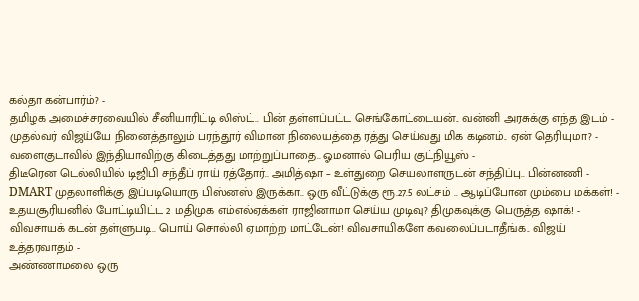கல்தா கன்பார்ம்? -
தமிழக அமைச்சரவையில் சீனியாரிட்டி லிஸ்ட்.. பின் தள்ளப்பட்ட செங்கோட்டையன்.. வன்னி அரசுக்கு எந்த இடம் -
முதல்வர் விஜய்யே நினைத்தாலும் பரந்தூர் விமான நிலையத்தை ரத்து செய்வது மிக கடினம்.. ஏன் தெரியுமா? -
வளைகுடாவில் இந்தியாவிற்கு கிடைத்தது மாற்றுப்பாதை.. ஓமனால் பெரிய குட்நியூஸ் -
திடீரென டெல்லியில் டிஜிபி சந்தீப் ராய் ரத்தோர்.. அமித்ஷா – உள்துறை செயலாளருடன் சந்திப்பு.. பின்னணி -
DMART முதலாளிக்கு இப்படியொரு பிஸ்னஸ் இருக்கா.. ஒரு வீட்டுக்கு ரூ.27.5 லட்சம் .. ஆடிப்போன மும்பை மக்கள்! -
உதயசூரியனில் போட்டியிட்ட 2 மதிமுக எம்எல்ஏக்கள் ராஜினாமா செய்ய முடிவு? திமுகவுக்கு பெருத்த ஷாக்! -
விவசாயக் கடன் தள்ளுபடி.. பொய் சொல்லி ஏமாற்ற மாட்டேன்! விவசாயிகளே கவலைப்படாதீங்க.. விஜய் உத்தரவாதம் -
அண்ணாமலை ஒரு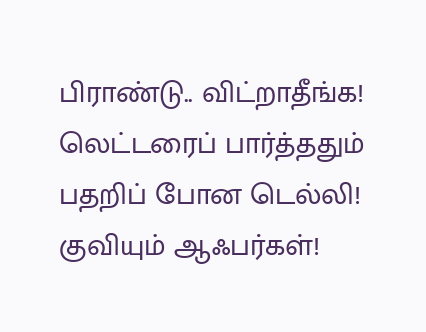பிராண்டு.. விட்றாதீங்க! லெட்டரைப் பார்த்ததும் பதறிப் போன டெல்லி! குவியும் ஆஃபர்கள்!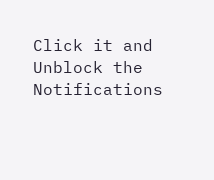Click it and Unblock the Notifications